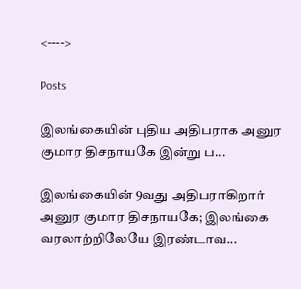<---->

Posts

இலங்கையின் புதிய அதிபராக அனுர குமார திசநாயகே இன்று ப...

இலங்கையின் 9வது அதிபராகிறார் அனுர குமார திசநாயகே; இலங்கை வரலாற்றிலேயே இரண்டாவ...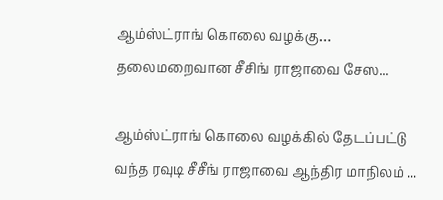ஆம்ஸ்ட்ராங் கொலை வழக்கு… தலைமறைவான சீசிங் ராஜாவை சேஸ...

ஆம்ஸ்ட்ராங் கொலை வழக்கில் தேடப்பட்டு வந்த ரவுடி சீசீங் ராஜாவை ஆந்திர மாநிலம் ...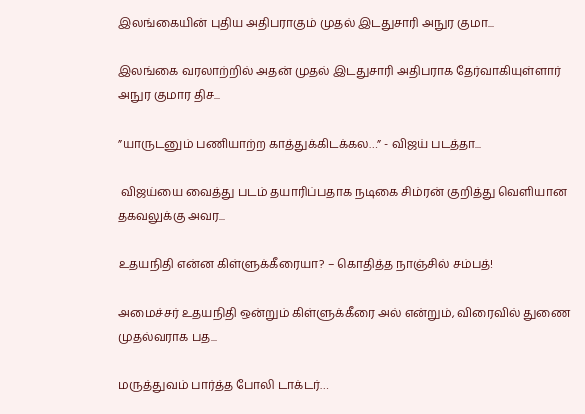இலங்கையின் புதிய அதிபராகும் முதல் இடதுசாரி அநுர குமா...

இலங்கை வரலாற்றில் அதன் முதல் இடதுசாரி அதிபராக தேர்வாகியுள்ளார் அநுர குமார திச...

”யாருடனும் பணியாற்ற காத்துக்கிடக்கல…” - விஜய் படத்தா...

 விஜய்யை வைத்து படம் தயாரிப்பதாக நடிகை சிம்ரன் குறித்து வெளியான தகவலுக்கு அவர...

உதயநிதி என்ன கிள்ளுக்கீரையா? – கொதித்த நாஞ்சில் சம்பத்!

அமைச்சர் உதயநிதி ஒன்றும் கிள்ளுக்கீரை அல் என்றும், விரைவில் துணை முதல்வராக பத...

மருத்துவம் பார்த்த போலி டாக்டர்…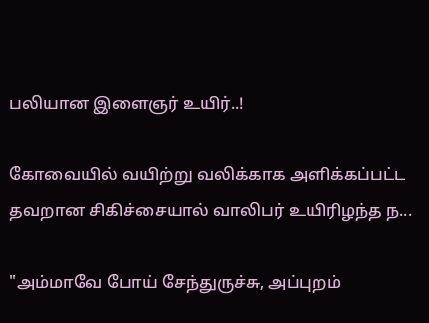பலியான இளைஞர் உயிர்..!

கோவையில் வயிற்று வலிக்காக அளிக்கப்பட்ட தவறான சிகிச்சையால் வாலிபர் உயிரிழந்த ந...

"அம்மாவே போய் சேந்துருச்சு, அப்புறம்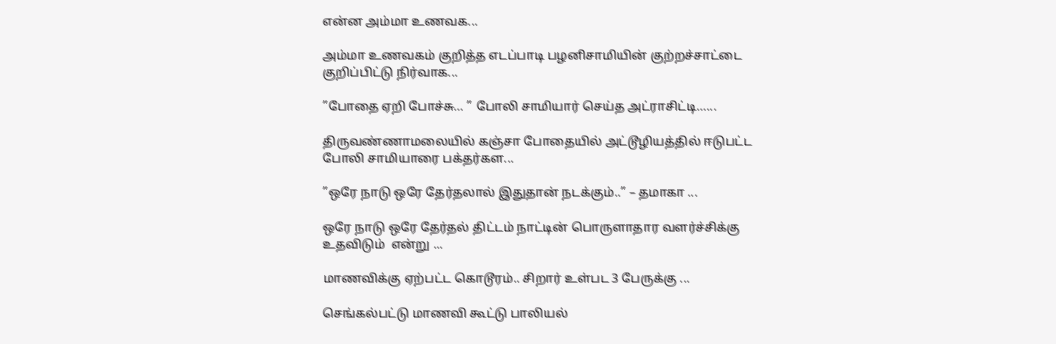என்ன அம்மா உணவக...

அம்மா உணவகம் குறித்த எடப்பாடி பழனிசாமியின் குற்றச்சாட்டை குறிப்பிட்டு நிர்வாக...

”போதை ஏறி போச்சு… ” போலி சாமியார் செய்த அட்ராசிட்டி…...

திருவண்ணாமலையில் கஞ்சா போதையில் அட்டூழியத்தில் ஈடுபட்ட போலி சாமியாரை பக்தர்கள...

”ஒரே நாடு ஒரே தேர்தலால் இதுதான் நடக்கும்..” – தமாகா ...

ஒரே நாடு ஒரே தேர்தல் திட்டம் நாட்டின் பொருளாதார வளர்ச்சிக்கு உதவிடும்  என்று ...

மாணவிக்கு ஏற்பட்ட கொடூரம்.. சிறார் உள்பட 3 பேருக்கு ...

செங்கல்பட்டு மாணவி கூட்டு பாலியல்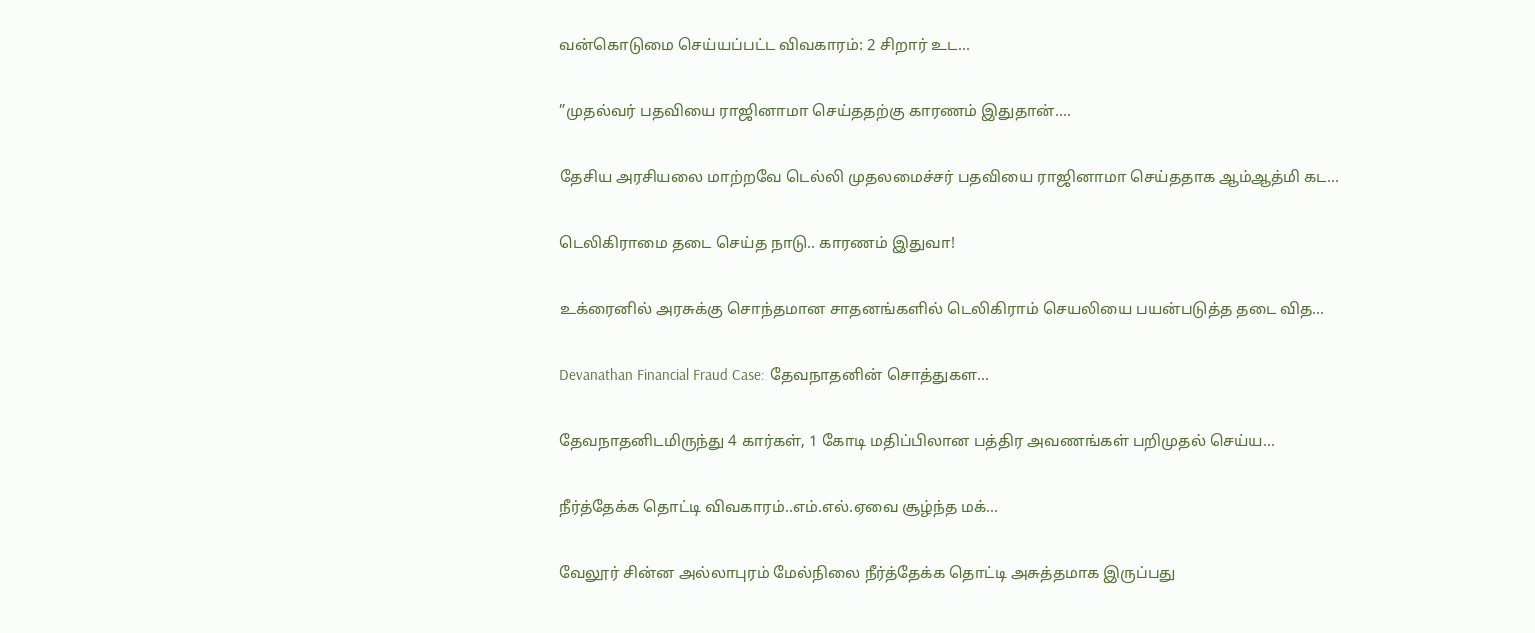வன்கொடுமை செய்யப்பட்ட விவகாரம்: 2 சிறார் உட...

”முதல்வர் பதவியை ராஜினாமா செய்ததற்கு காரணம் இதுதான்....

தேசிய அரசியலை மாற்றவே டெல்லி முதலமைச்சர் பதவியை ராஜினாமா செய்ததாக ஆம்ஆத்மி கட...

டெலிகிராமை தடை செய்த நாடு.. காரணம் இதுவா!

உக்ரைனில் அரசுக்கு சொந்தமான சாதனங்களில் டெலிகிராம் செயலியை பயன்படுத்த தடை வித...

Devanathan Financial Fraud Case: தேவநாதனின் சொத்துகள...

தேவநாதனிடமிருந்து 4 கார்கள், 1 கோடி மதிப்பிலான பத்திர அவணங்கள் பறிமுதல் செய்ய...

நீர்த்தேக்க தொட்டி விவகாரம்..எம்.எல்.ஏவை சூழ்ந்த மக்...

வேலூர் சின்ன அல்லாபுரம் மேல்நிலை நீர்த்தேக்க தொட்டி அசுத்தமாக இருப்பது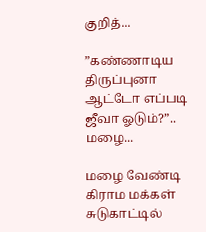குறித்...

”கண்ணாடிய திருப்புனா ஆட்டோ எப்படி ஜீவா ஓடும்?”.. மழை...

மழை வேண்டி கிராம மக்கள் சுடுகாட்டில்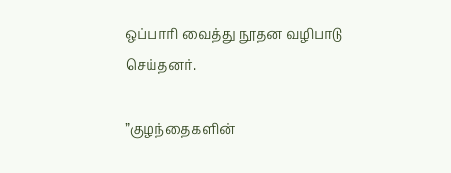ஒப்பாரி வைத்து நூதன வழிபாடு செய்தனர்.

”குழந்தைகளின்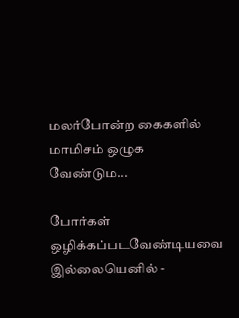மலர்போன்ற கைகளில் மாமிசம் ஒழுக வேண்டும...

போர்கள் ஒழிக்கப்படவேண்டியவை இல்லையெனில் -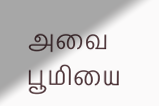அவை பூமியை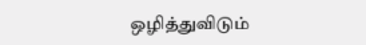ஒழித்துவிடும்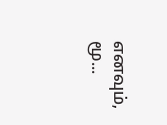எனவும், மூ...